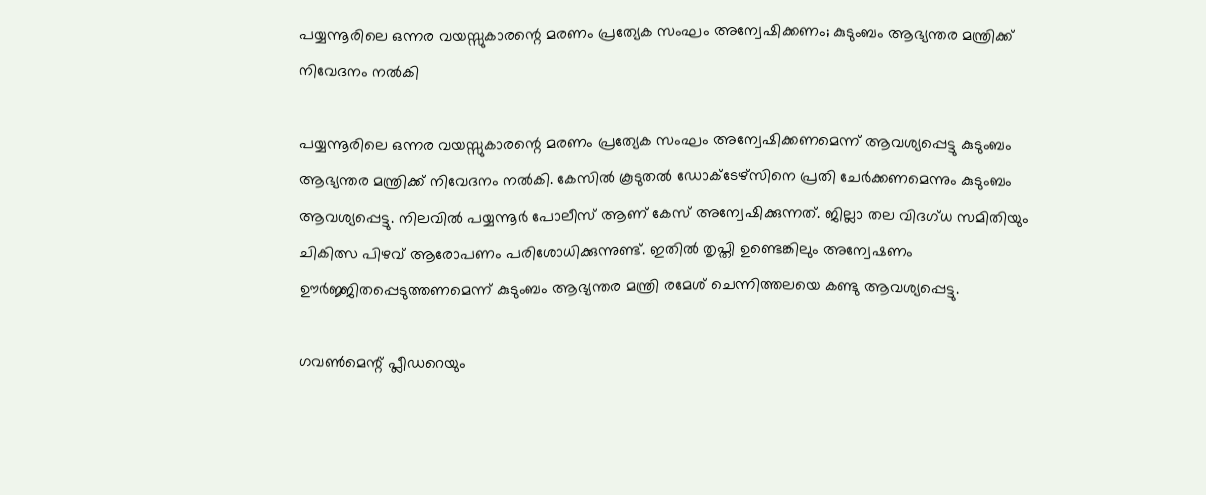പയ്യന്നൂരിലെ ഒന്നര വയസ്സുകാരന്റെ മരണം പ്രത്യേക സംഘം അന്വേഷിക്കണം; കുടുംബം ആഭ്യന്തര മന്ത്രിക്ക് നിവേദനം നല്‍കി

പയ്യന്നൂരിലെ ഒന്നര വയസ്സുകാരന്റെ മരണം പ്രത്യേക സംഘം അന്വേഷിക്കണമെന്ന് ആവശ്യപ്പെട്ടു കുടുംബം ആഭ്യന്തര മന്ത്രിക്ക് നിവേദനം നല്‍കി. കേസില്‍ കൂടുതല്‍ ഡോക്ടേഴ്‌സിനെ പ്രതി ചേര്‍ക്കണമെന്നും കുടുംബം ആവശ്യപ്പെട്ടു. നിലവില്‍ പയ്യന്നൂര്‍ പോലീസ് ആണ് കേസ് അന്വേഷിക്കുന്നത്. ജില്ലാ തല വിദഗ്ധ സമിതിയും ചികിത്സ പിഴവ് ആരോപണം പരിശോധിക്കുന്നുണ്ട്. ഇതില്‍ തൃപ്തി ഉണ്ടെങ്കിലും അന്വേഷണം ഊര്‍ജ്ജിതപ്പെടുത്തണമെന്ന് കുടുംബം ആഭ്യന്തര മന്ത്രി രമേശ് ചെന്നിത്തലയെ കണ്ടു ആവശ്യപ്പെട്ടു.

ഗവണ്‍മെന്റ് പ്ലീഡറെയും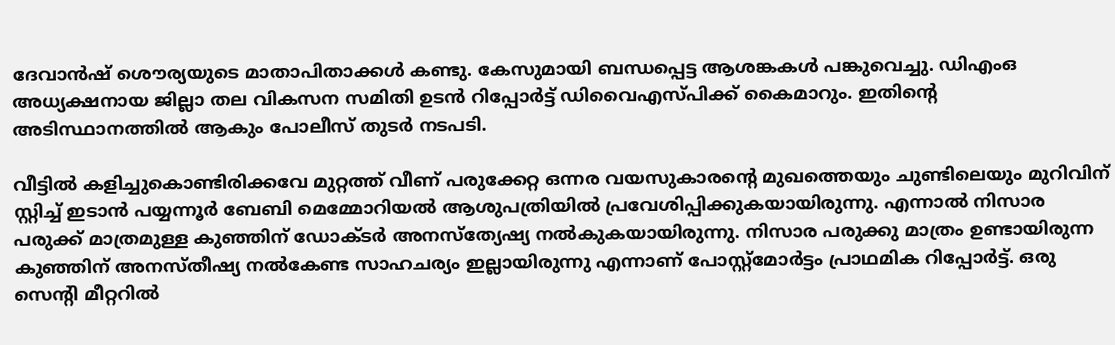ദേവാന്‍ഷ് ശൌര്യയുടെ മാതാപിതാക്കള്‍ കണ്ടു. കേസുമായി ബന്ധപ്പെട്ട ആശങ്കകള്‍ പങ്കുവെച്ചു. ഡിഎംഒ അധ്യക്ഷനായ ജില്ലാ തല വികസന സമിതി ഉടന്‍ റിപ്പോര്‍ട്ട് ഡിവൈഎസ്പിക്ക് കൈമാറും. ഇതിന്റെ അടിസ്ഥാനത്തില്‍ ആകും പോലീസ് തുടര്‍ നടപടി.

വീട്ടില്‍ കളിച്ചുകൊണ്ടിരിക്കവേ മുറ്റത്ത് വീണ് പരുക്കേറ്റ ഒന്നര വയസുകാരന്റെ മുഖത്തെയും ചുണ്ടിലെയും മുറിവിന് സ്റ്റിച്ച് ഇടാന്‍ പയ്യന്നൂര്‍ ബേബി മെമ്മോറിയല്‍ ആശുപത്രിയില്‍ പ്രവേശിപ്പിക്കുകയായിരുന്നു. എന്നാല്‍ നിസാര പരുക്ക് മാത്രമുള്ള കുഞ്ഞിന് ഡോക്ടര്‍ അനസ്ത്യേഷ്യ നല്‍കുകയായിരുന്നു. നിസാര പരുക്കു മാത്രം ഉണ്ടായിരുന്ന കുഞ്ഞിന് അനസ്തീഷ്യ നല്‍കേണ്ട സാഹചര്യം ഇല്ലായിരുന്നു എന്നാണ് പോസ്റ്റ്‌മോര്‍ട്ടം പ്രാഥമിക റിപ്പോര്‍ട്ട്. ഒരു സെന്റി മീറ്ററില്‍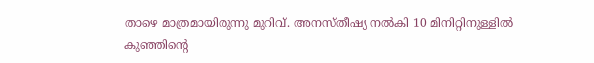താഴെ മാത്രമായിരുന്നു മുറിവ്. അനസ്തീഷ്യ നല്‍കി 10 മിനിറ്റിനുള്ളില്‍ കുഞ്ഞിന്റെ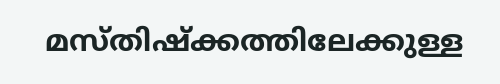മസ്തിഷ്‌ക്കത്തിലേക്കുള്ള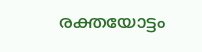രക്തയോട്ടം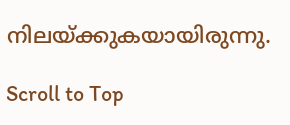നിലയ്ക്കുകയായിരുന്നു.

Scroll to Top